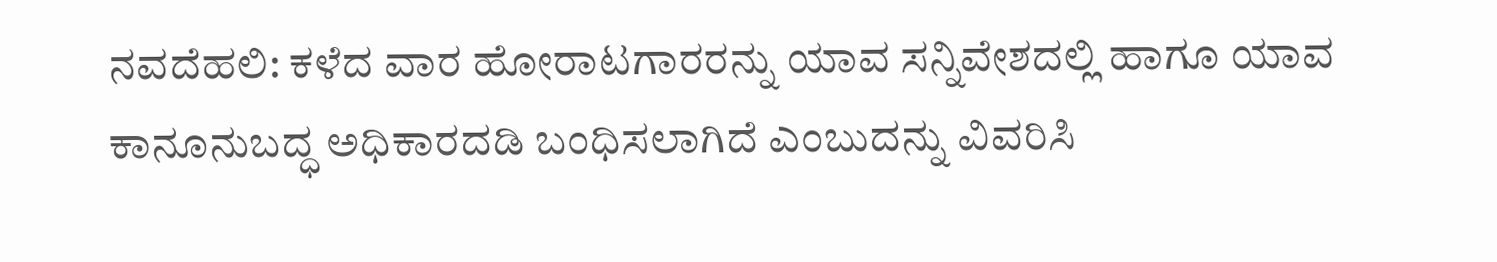ನವದೆಹಲಿ: ಕಳೆದ ವಾರ ಹೋರಾಟಗಾರರನ್ನು ಯಾವ ಸನ್ನಿವೇಶದಲ್ಲಿ ಹಾಗೂ ಯಾವ ಕಾನೂನುಬದ್ಧ ಅಧಿಕಾರದಡಿ ಬಂಧಿಸಲಾಗಿದೆ ಎಂಬುದನ್ನು ವಿವರಿಸಿ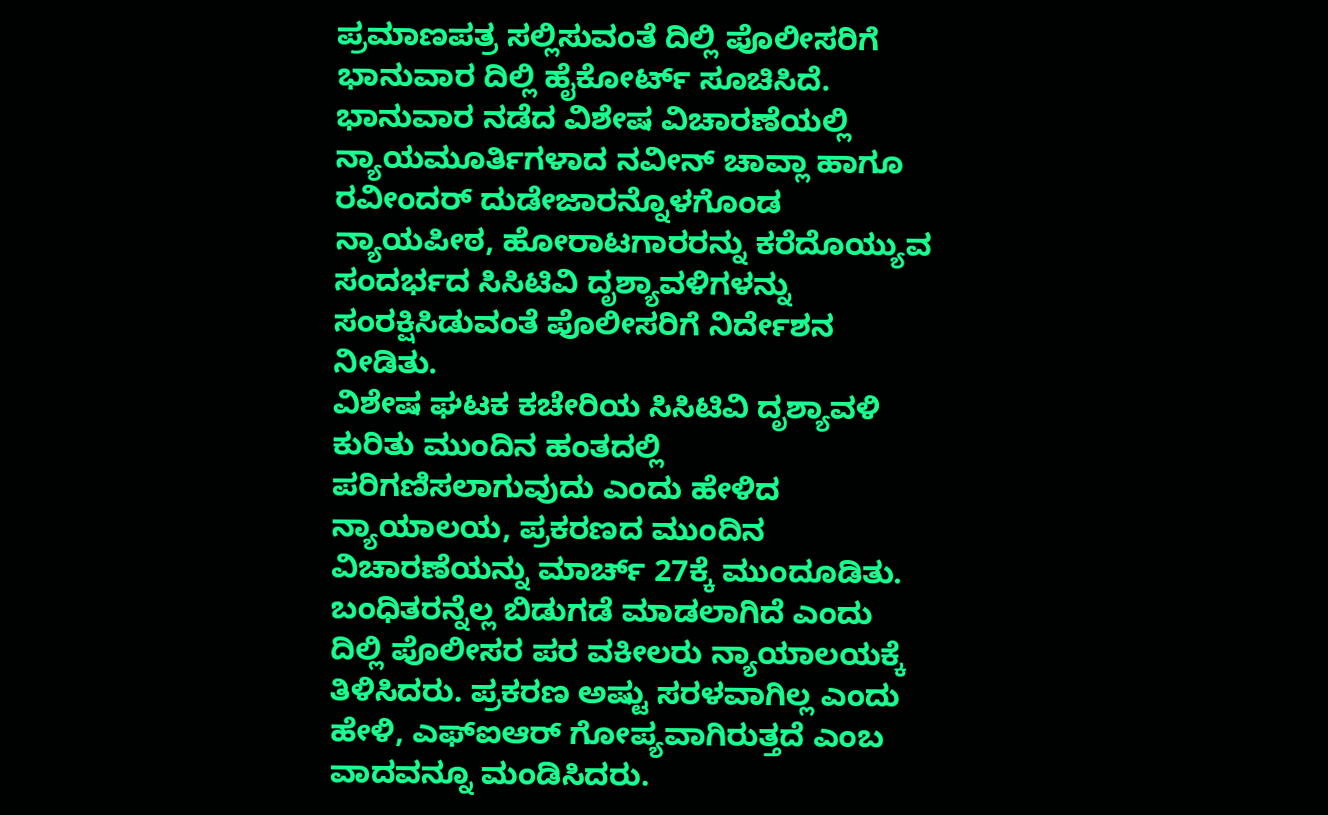ಪ್ರಮಾಣಪತ್ರ ಸಲ್ಲಿಸುವಂತೆ ದಿಲ್ಲಿ ಪೊಲೀಸರಿಗೆ ಭಾನುವಾರ ದಿಲ್ಲಿ ಹೈಕೋರ್ಟ್ ಸೂಚಿಸಿದೆ.
ಭಾನುವಾರ ನಡೆದ ವಿಶೇಷ ವಿಚಾರಣೆಯಲ್ಲಿ ನ್ಯಾಯಮೂರ್ತಿಗಳಾದ ನವೀನ್ ಚಾವ್ಲಾ ಹಾಗೂ ರವೀಂದರ್ ದುಡೇಜಾರನ್ನೊಳಗೊಂಡ ನ್ಯಾಯಪೀಠ, ಹೋರಾಟಗಾರರನ್ನು ಕರೆದೊಯ್ಯುವ ಸಂದರ್ಭದ ಸಿಸಿಟಿವಿ ದೃಶ್ಯಾವಳಿಗಳನ್ನು ಸಂರಕ್ಷಿಸಿಡುವಂತೆ ಪೊಲೀಸರಿಗೆ ನಿರ್ದೇಶನ ನೀಡಿತು.
ವಿಶೇಷ ಘಟಕ ಕಚೇರಿಯ ಸಿಸಿಟಿವಿ ದೃಶ್ಯಾವಳಿ ಕುರಿತು ಮುಂದಿನ ಹಂತದಲ್ಲಿ ಪರಿಗಣಿಸಲಾಗುವುದು ಎಂದು ಹೇಳಿದ ನ್ಯಾಯಾಲಯ, ಪ್ರಕರಣದ ಮುಂದಿನ ವಿಚಾರಣೆಯನ್ನು ಮಾರ್ಚ್ 27ಕ್ಕೆ ಮುಂದೂಡಿತು.
ಬಂಧಿತರನ್ನೆಲ್ಲ ಬಿಡುಗಡೆ ಮಾಡಲಾಗಿದೆ ಎಂದು ದಿಲ್ಲಿ ಪೊಲೀಸರ ಪರ ವಕೀಲರು ನ್ಯಾಯಾಲಯಕ್ಕೆ ತಿಳಿಸಿದರು. ಪ್ರಕರಣ ಅಷ್ಟು ಸರಳವಾಗಿಲ್ಲ ಎಂದು ಹೇಳಿ, ಎಫ್ಐಆರ್ ಗೋಪ್ಯವಾಗಿರುತ್ತದೆ ಎಂಬ ವಾದವನ್ನೂ ಮಂಡಿಸಿದರು.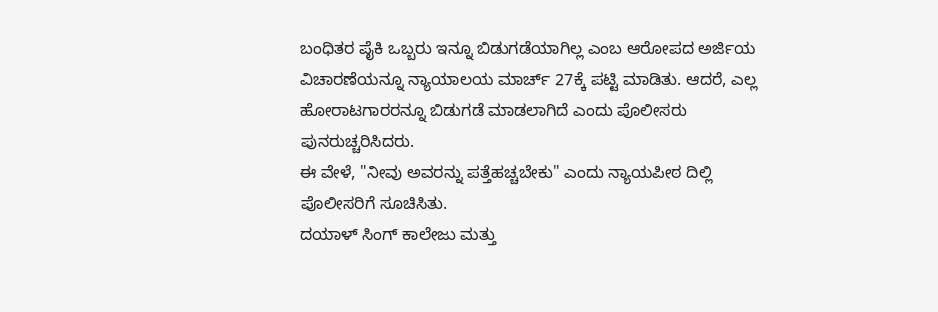ಬಂಧಿತರ ಪೈಕಿ ಒಬ್ಬರು ಇನ್ನೂ ಬಿಡುಗಡೆಯಾಗಿಲ್ಲ ಎಂಬ ಆರೋಪದ ಅರ್ಜಿಯ ವಿಚಾರಣೆಯನ್ನೂ ನ್ಯಾಯಾಲಯ ಮಾರ್ಚ್ 27ಕ್ಕೆ ಪಟ್ಟಿ ಮಾಡಿತು. ಆದರೆ, ಎಲ್ಲ ಹೋರಾಟಗಾರರನ್ನೂ ಬಿಡುಗಡೆ ಮಾಡಲಾಗಿದೆ ಎಂದು ಪೊಲೀಸರು ಪುನರುಚ್ಚರಿಸಿದರು.
ಈ ವೇಳೆ, "ನೀವು ಅವರನ್ನು ಪತ್ತೆಹಚ್ಚಬೇಕು" ಎಂದು ನ್ಯಾಯಪೀಠ ದಿಲ್ಲಿ ಪೊಲೀಸರಿಗೆ ಸೂಚಿಸಿತು.
ದಯಾಳ್ ಸಿಂಗ್ ಕಾಲೇಜು ಮತ್ತು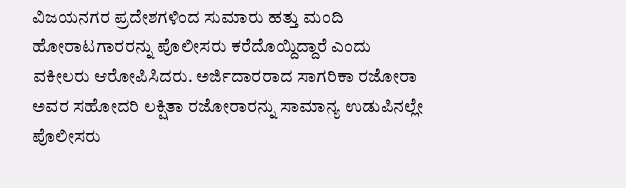ವಿಜಯನಗರ ಪ್ರದೇಶಗಳಿಂದ ಸುಮಾರು ಹತ್ತು ಮಂದಿ ಹೋರಾಟಗಾರರನ್ನು ಪೊಲೀಸರು ಕರೆದೊಯ್ದಿದ್ದಾರೆ ಎಂದು ವಕೀಲರು ಆರೋಪಿಸಿದರು. ಅರ್ಜಿದಾರರಾದ ಸಾಗರಿಕಾ ರಜೋರಾ ಅವರ ಸಹೋದರಿ ಲಕ್ಷಿತಾ ರಜೋರಾರನ್ನು ಸಾಮಾನ್ಯ ಉಡುಪಿನಲ್ಲೇ ಪೊಲೀಸರು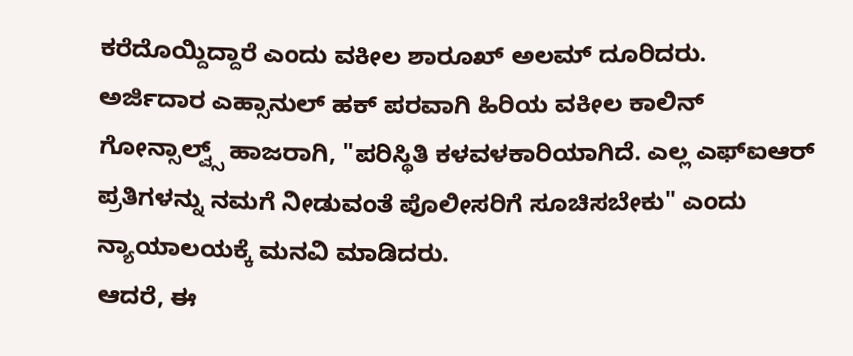ಕರೆದೊಯ್ದಿದ್ದಾರೆ ಎಂದು ವಕೀಲ ಶಾರೂಖ್ ಅಲಮ್ ದೂರಿದರು.
ಅರ್ಜಿದಾರ ಎಹ್ಸಾನುಲ್ ಹಕ್ ಪರವಾಗಿ ಹಿರಿಯ ವಕೀಲ ಕಾಲಿನ್ ಗೋನ್ಸಾಲ್ವ್ಸ್ ಹಾಜರಾಗಿ, "ಪರಿಸ್ಥಿತಿ ಕಳವಳಕಾರಿಯಾಗಿದೆ. ಎಲ್ಲ ಎಫ್ಐಆರ್ ಪ್ರತಿಗಳನ್ನು ನಮಗೆ ನೀಡುವಂತೆ ಪೊಲೀಸರಿಗೆ ಸೂಚಿಸಬೇಕು" ಎಂದು ನ್ಯಾಯಾಲಯಕ್ಕೆ ಮನವಿ ಮಾಡಿದರು.
ಆದರೆ, ಈ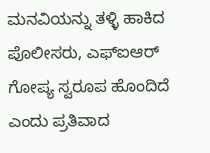ಮನವಿಯನ್ನು ತಳ್ಳಿ ಹಾಕಿದ ಪೊಲೀಸರು, ಎಫ್ಐಆರ್ ಗೋಪ್ಯ ಸ್ವರೂಪ ಹೊಂದಿದೆ ಎಂದು ಪ್ರತಿವಾದ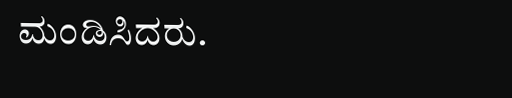ಮಂಡಿಸಿದರು.